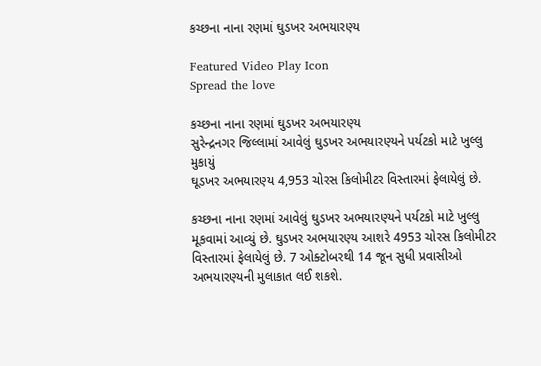કચ્છના નાના રણમાં ઘુડખર અભયારણ્ય

Featured Video Play Icon
Spread the love

કચ્છના નાના રણમાં ઘુડખર અભયારણ્ય
સુરેન્દ્રનગર જિલ્લામાં આવેલું ઘુડખર અભયારણ્યને પર્યટકો માટે ખુલ્લુ મુકાયું
ઘૂડખર અભયારણ્ય 4,953 ચોરસ કિલોમીટર વિસ્તારમાં ફેલાયેલું છે.

કચ્છના નાના રણમાં આવેલું ઘુડખર અભયારણ્યને પર્યટકો માટે ખુલ્લુ મૂકવામાં આવ્યું છે. ઘુડખર અભયારણ્ય આશરે 4953 ચોરસ કિલોમીટર વિસ્તારમાં ફેલાયેલું છે. 7 ઓક્ટોબરથી 14 જૂન સુધી પ્રવાસીઓ અભયારણ્યની મુલાકાત લઈ શકશે.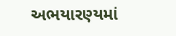અભયારણ્યમાં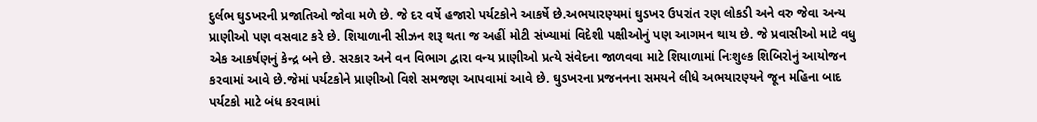દુર્લભ ઘુડખરની પ્રજાતિઓ જોવા મળે છે. જે દર વર્ષે હજારો પર્યટકોને આકર્ષે છે.અભયારણ્યમાં ઘુડખર ઉપરાંત રણ લોકડી અને વરુ જેવા અન્ય પ્રાણીઓ પણ વસવાટ કરે છે. શિયાળાની સીઝન શરૂ થતા જ અહીં મોટી સંખ્યામાં વિદેશી પક્ષીઓનું પણ આગમન થાય છે. જે પ્રવાસીઓ માટે વધુ એક આકર્ષણનું કેન્દ્ર બને છે. સરકાર અને વન વિભાગ દ્વારા વન્ય પ્રાણીઓ પ્રત્યે સંવેદના જાળવવા માટે શિયાળામાં નિઃશુલ્ક શિબિરોનું આયોજન કરવામાં આવે છે.જેમાં પર્યટકોને પ્રાણીઓ વિશે સમજણ આપવામાં આવે છે. ઘુડખરના પ્રજનનના સમયને લીધે અભયારણ્યને જૂન મહિના બાદ પર્યટકો માટે બંધ કરવામાં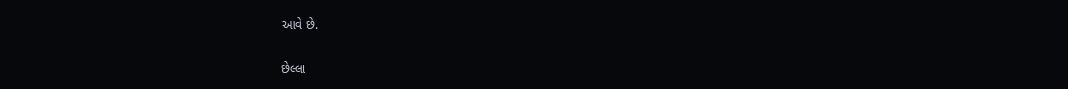આવે છે.

છેલ્લા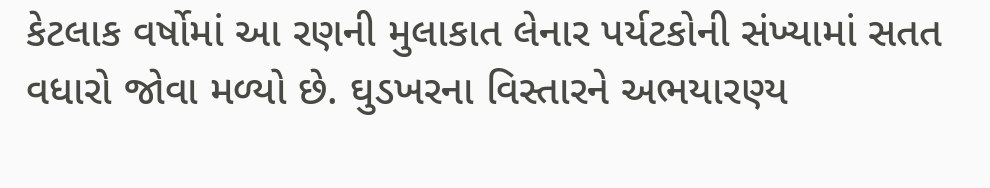કેટલાક વર્ષોમાં આ રણની મુલાકાત લેનાર પર્યટકોની સંખ્યામાં સતત વધારો જોવા મળ્યો છે. ઘુડખરના વિસ્તારને અભયારણ્ય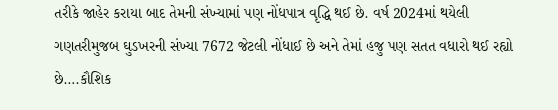તરીકે જાહેર કરાયા બાદ તેમની સંખ્યામાં પણ નોંધપાત્ર વૃદ્ધિ થઈ છે. વર્ષ 2024માં થયેલી ગણતરીમુજબ ઘુડખરની સંખ્યા 7672 જેટલી નોંધાઈ છે અને તેમાં હજુ પણ સતત વધારો થઈ રહ્યો છે….કૌશિક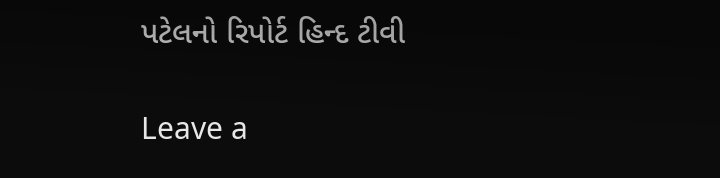પટેલનો રિપોર્ટ હિન્દ ટીવી

Leave a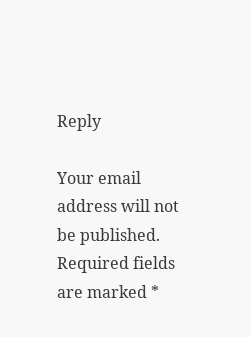Reply

Your email address will not be published. Required fields are marked *